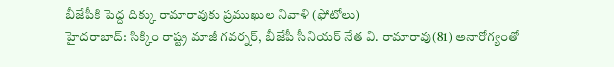బీజేపీకి పెద్ద దిక్కు రామారావుకు ప్రముఖుల నివాళి (ఫోటోలు)
హైదరాబాద్: సిక్కిం రాష్ట్ర మాజీ గవర్నర్, బీజేపీ సీనియర్ నేత వి. రామారావు(81) అనారోగ్యంతో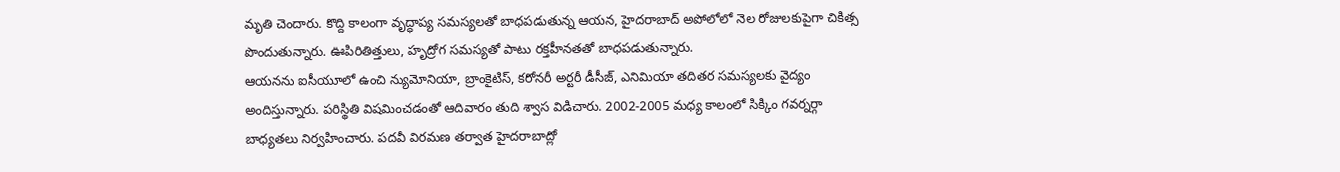మృతి చెందారు. కొద్ది కాలంగా వృద్ధాప్య సమస్యలతో బాధపడుతున్న ఆయన, హైదరాబాద్ అపోలోలో నెల రోజులకుపైగా చికిత్స పొందుతున్నారు. ఊపిరితిత్తులు, హృద్రోగ సమస్యతో పాటు రక్తహీనతతో బాధపడుతున్నారు.
ఆయనను ఐసీయూలో ఉంచి న్యుమోనియా, బ్రాంకైటిస్, కరోనరీ అర్టరీ డీసీజ్, ఎనిమియా తదితర సమస్యలకు వైద్యం అందిస్తున్నారు. పరిస్థితి విషమించడంతో ఆదివారం తుది శ్వాస విడిచారు. 2002-2005 మధ్య కాలంలో సిక్కిం గవర్నర్గా బాధ్యతలు నిర్వహించారు. పదవీ విరమణ తర్వాత హైదరాబాద్లో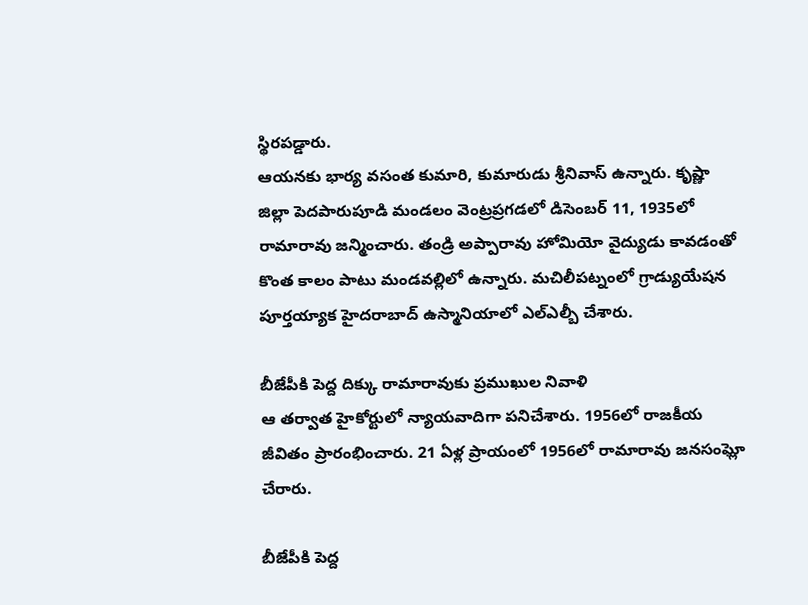స్థిరపడ్డారు.
ఆయనకు భార్య వసంత కుమారి, కుమారుడు శ్రీనివాస్ ఉన్నారు. కృష్ణా జిల్లా పెదపారుపూడి మండలం వెంట్రప్రగడలో డిసెంబర్ 11, 1935లో రామారావు జన్మించారు. తండ్రి అప్పారావు హోమియో వైద్యుడు కావడంతో కొంత కాలం పాటు మండవల్లిలో ఉన్నారు. మచిలీపట్నంలో గ్రాడ్యుయేషన పూర్తయ్యాక హైదరాబాద్ ఉస్మానియాలో ఎల్ఎల్బీ చేశారు.

బీజేపీకి పెద్ద దిక్కు రామారావుకు ప్రముఖుల నివాళి
ఆ తర్వాత హైకోర్టులో న్యాయవాదిగా పనిచేశారు. 1956లో రాజకీయ జీవితం ప్రారంభించారు. 21 ఏళ్ల ప్రాయంలో 1956లో రామారావు జనసంఘ్లో చేరారు.

బీజేపీకి పెద్ద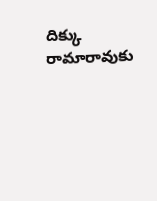దిక్కు రామారావుకు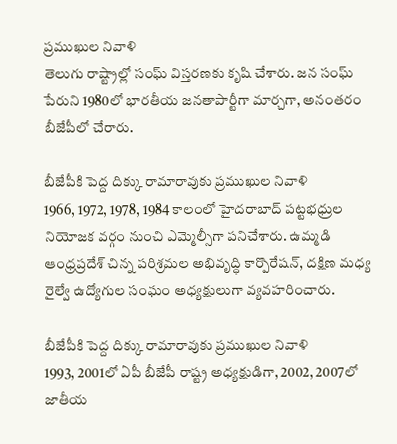ప్రముఖుల నివాళి
తెలుగు రాష్ట్రాల్లో సంఘ్ విస్తరణకు కృషి చేశారు. జన సంఘ్ పేరుని 1980లో భారతీయ జనతాపార్టీగా మార్చగా, అనంతరం బీజేపీలో చేరారు.

బీజేపీకి పెద్ద దిక్కు రామారావుకు ప్రముఖుల నివాళి
1966, 1972, 1978, 1984 కాలంలో హైదరాబాద్ పట్టభధ్రుల నియోజక వర్గం నుంచి ఎమ్మెల్సీగా పనిచేశారు. ఉమ్మడి ఆంధ్రప్రదేశ్ చిన్న పరిశ్రమల అభివృద్ధి కార్పొరేషన్, దక్షిణ మధ్య రైల్వే ఉద్యోగుల సంఘం అధ్యక్షులుగా వ్యవహరించారు.

బీజేపీకి పెద్ద దిక్కు రామారావుకు ప్రముఖుల నివాళి
1993, 2001లో ఏపీ బీజేపీ రాష్ట్ర అధ్యక్షుడిగా, 2002, 2007లో జాతీయ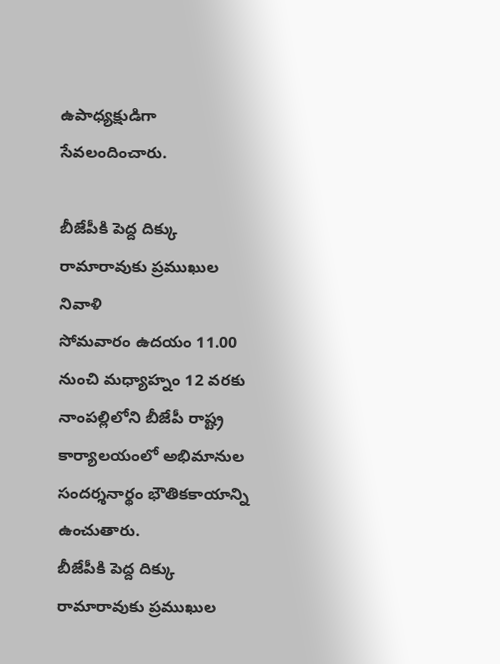ఉపాధ్యక్షుడిగా సేవలందించారు.

బీజేపీకి పెద్ద దిక్కు రామారావుకు ప్రముఖుల నివాళి
సోమవారం ఉదయం 11.00 నుంచి మధ్యాహ్నం 12 వరకు నాంపల్లిలోని బీజేపీ రాష్ట్ర కార్యాలయంలో అభిమానుల సందర్శనార్థం భౌతికకాయాన్ని ఉంచుతారు.
బీజేపీకి పెద్ద దిక్కు రామారావుకు ప్రముఖుల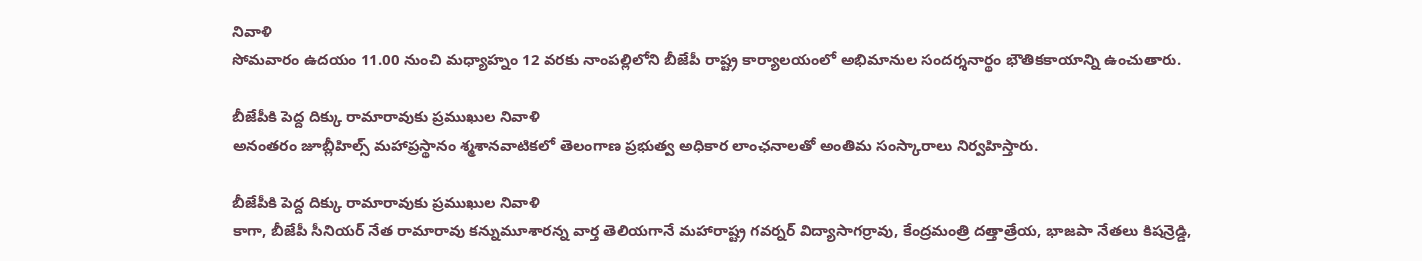నివాళి
సోమవారం ఉదయం 11.00 నుంచి మధ్యాహ్నం 12 వరకు నాంపల్లిలోని బీజేపీ రాష్ట్ర కార్యాలయంలో అభిమానుల సందర్శనార్థం భౌతికకాయాన్ని ఉంచుతారు.

బీజేపీకి పెద్ద దిక్కు రామారావుకు ప్రముఖుల నివాళి
అనంతరం జూబ్లీహిల్స్ మహాప్రస్థానం శ్మశానవాటికలో తెలంగాణ ప్రభుత్వ అధికార లాంఛనాలతో అంతిమ సంస్కారాలు నిర్వహిస్తారు.

బీజేపీకి పెద్ద దిక్కు రామారావుకు ప్రముఖుల నివాళి
కాగా, బీజేపీ సీనియర్ నేత రామారావు కన్నుమూశారన్న వార్త తెలియగానే మహారాష్ట్ర గవర్నర్ విద్యాసాగర్రావు, కేంద్రమంత్రి దత్తాత్రేయ, భాజపా నేతలు కిషన్రెడ్డి,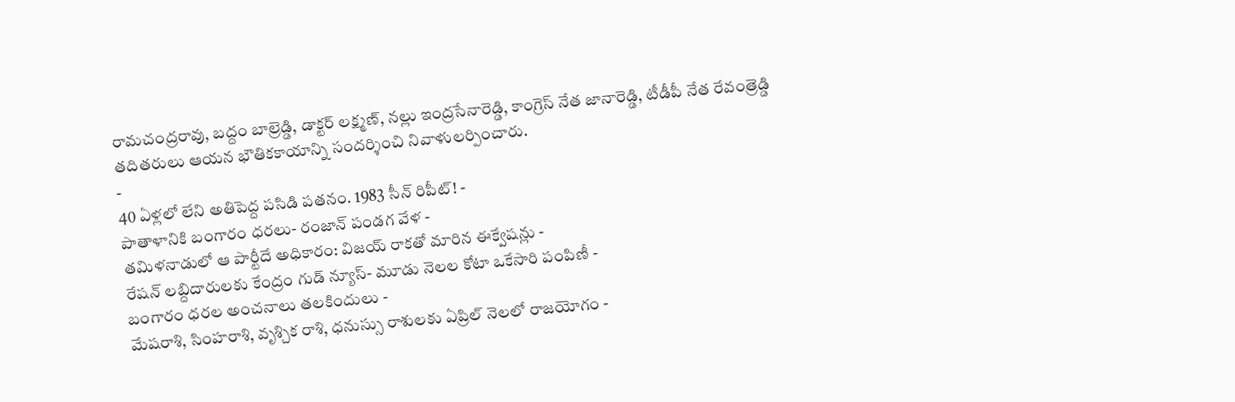రామచంద్రరావు, బద్దం బాల్రెడ్డి, డాక్టర్ లక్ష్మణ్, నల్లు ఇంద్రసేనారెడ్డి, కాంగ్రెస్ నేత జానారెడ్డి, టీడీపీ నేత రేవంత్రెడ్డి తదితరులు ఆయన భౌతికకాయాన్ని సందర్శించి నివాళులర్పించారు.
-
40 ఏళ్లలో లేని అతిపెద్ద పసిడి పతనం. 1983 సీన్ రిపీట్! -
పాతాళానికి బంగారం ధరలు- రంజాన్ పండగ వేళ -
తమిళనాడులో ఆ పార్టీదే అధికారం: విజయ్ రాకతో మారిన ఈక్వేషన్లు -
రేషన్ లబ్దిదారులకు కేంద్రం గుడ్ న్యూస్- మూడు నెలల కోటా ఒకేసారి పంపిణీ -
బంగారం ధరల అంచనాలు తలకిందులు -
మేషరాశి, సింహరాశి, వృశ్చిక రాశి, ధనుస్సు రాశులకు ఏప్రిల్ నెలలో రాజయోగం -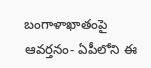బంగాళాఖాతంపై ఆవర్తనం- ఏపీలోని ఈ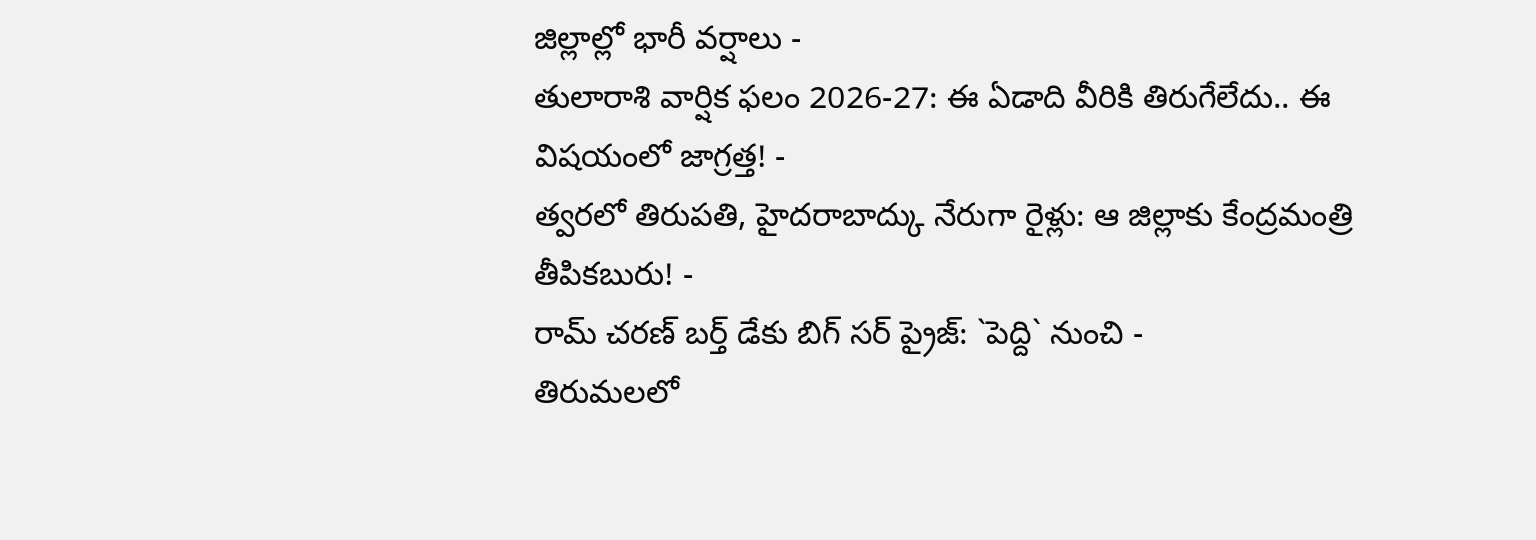జిల్లాల్లో భారీ వర్షాలు -
తులారాశి వార్షిక ఫలం 2026-27: ఈ ఏడాది వీరికి తిరుగేలేదు.. ఈ విషయంలో జాగ్రత్త! -
త్వరలో తిరుపతి, హైదరాబాద్కు నేరుగా రైళ్లు: ఆ జిల్లాకు కేంద్రమంత్రి తీపికబురు! -
రామ్ చరణ్ బర్త్ డేకు బిగ్ సర్ ప్రైజ్: `పెద్ది` నుంచి -
తిరుమలలో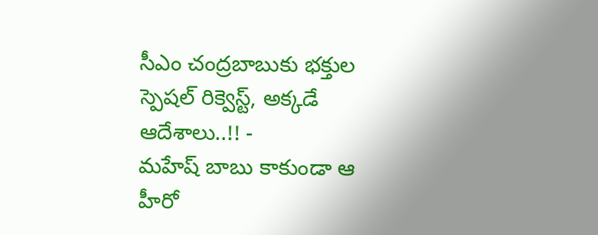సీఎం చంద్రబాబుకు భక్తుల స్పెషల్ రిక్వెస్ట్, అక్కడే ఆదేశాలు..!! -
మహేష్ బాబు కాకుండా ఆ హీరో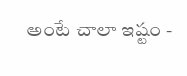అంటే చాలా ఇష్టం -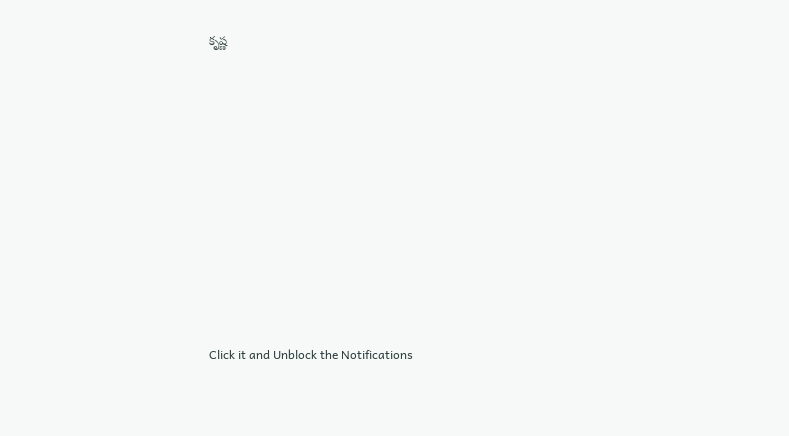కృష్ణ












Click it and Unblock the Notifications